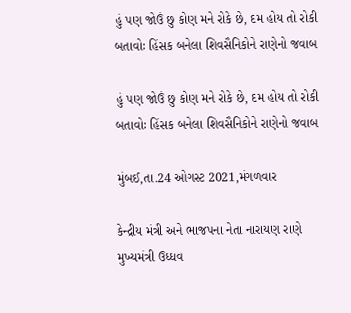હું પણ જોઉં છુ કોણ મને રોકે છે, દમ હોય તો રોકી બતાવોઃ હિંસક બનેલા શિવસૈનિકોને રાણેનો જવાબ

હું પણ જોઉં છુ કોણ મને રોકે છે, દમ હોય તો રોકી બતાવોઃ હિંસક બનેલા શિવસૈનિકોને રાણેનો જવાબ

મુંબઈ,તા.24 ઓગસ્ટ 2021,મંગળવાર

કેન્દ્રીય મંત્રી અને ભાજપના નેતા નારાયણ રાણે મુખ્યમંત્રી ઉધ્ધવ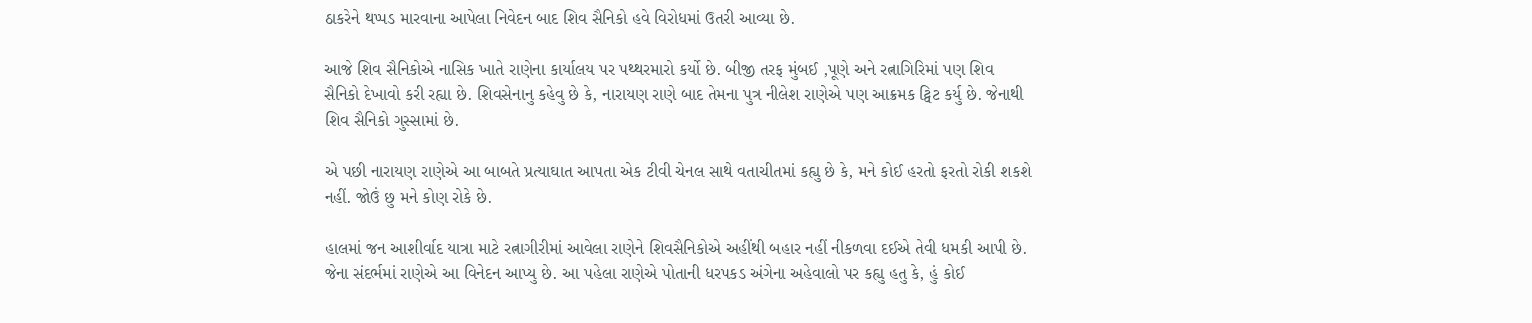ઠાકરેને થપ્પડ મારવાના આપેલા નિવેદન બાદ શિવ સૈનિકો હવે વિરોધમાં ઉતરી આવ્યા છે.

આજે શિવ સૈનિકોએ નાસિક ખાતે રાણેના કાર્યાલય પર પથ્થરમારો કર્યો છે. બીજી તરફ મુંબઈ ,પૂણે અને રત્નાગિરિમાં પણ શિવ સૈનિકો દેખાવો કરી રહ્યા છે. શિવસેનાનુ કહેવુ છે કે, નારાયણ રાણે બાદ તેમના પુત્ર નીલેશ રાણેએ પણ આક્રમક ટ્વિટ કર્યુ છે. જેનાથી શિવ સૈનિકો ગુસ્સામાં છે.

એ પછી નારાયણ રાણેએ આ બાબતે પ્રત્યાઘાત આપતા એક ટીવી ચેનલ સાથે વતાચીતમાં કહ્યુ છે કે, મને કોઈ હરતો ફરતો રોકી શકશે નહીં. જોઉં છુ મને કોણ રોકે છે.

હાલમાં જન આશીર્વાદ યાત્રા માટે રત્નાગીરીમાં આવેલા રાણેને શિવસૈનિકોએ અહીંથી બહાર નહીં નીકળવા દઈએ તેવી ધમકી આપી છે. જેના સંદર્ભમાં રાણેએ આ વિનેદન આપ્યુ છે. આ પહેલા રાણેએ પોતાની ધરપકડ અંગેના અહેવાલો પર કહ્યુ હતુ કે, હું કોઈ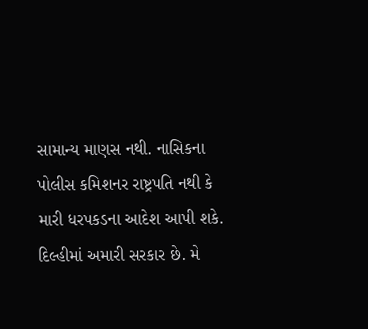સામાન્ય માણસ નથી. નાસિકના પોલીસ કમિશનર રાષ્ટ્રપતિ નથી કે મારી ધરપકડના આદેશ આપી શકે. દિલ્હીમાં અમારી સરકાર છે. મે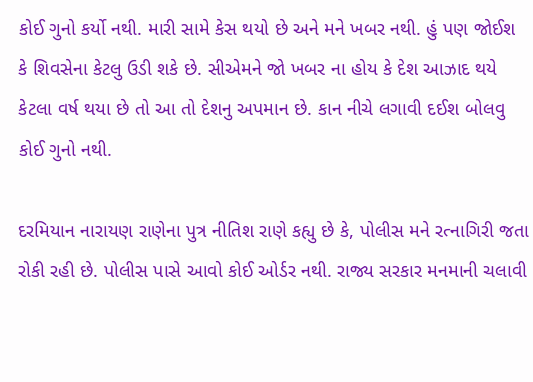કોઈ ગુનો કર્યો નથી. મારી સામે કેસ થયો છે અને મને ખબર નથી. હું પણ જોઈશ કે શિવસેના કેટલુ ઉડી શકે છે. સીએમને જો ખબર ના હોય કે દેશ આઝાદ થયે કેટલા વર્ષ થયા છે તો આ તો દેશનુ અપમાન છે. કાન નીચે લગાવી દઈશ બોલવુ કોઈ ગુનો નથી.

દરમિયાન નારાયણ રાણેના પુત્ર નીતિશ રાણે કહ્યુ છે કે, પોલીસ મને રત્નાગિરી જતા રોકી રહી છે. પોલીસ પાસે આવો કોઈ ઓર્ડર નથી. રાજ્ય સરકાર મનમાની ચલાવી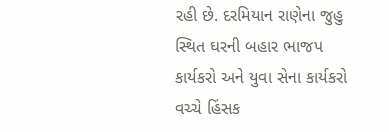રહી છે. દરમિયાન રાણેના જુહુ સ્થિત ઘરની બહાર ભાજપ કાર્યકરો અને યુવા સેના કાર્યકરો વચ્ચે હિંસક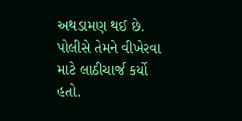અથડામણ થઈ છે. પોલીસે તેમને વીખેરવા માટે લાઠીચાર્જ કર્યો હતો.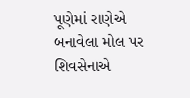પૂણેમાં રાણેએ બનાવેલા મોલ પર શિવસેનાએ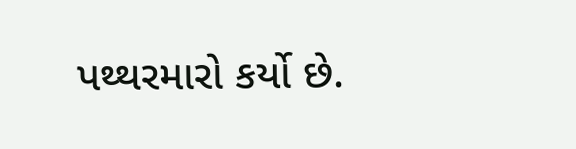પથ્થરમારો કર્યો છે.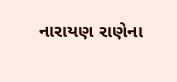નારાયણ રાણેના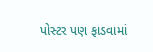પોસ્ટર પણ ફાડવામાં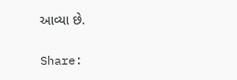આવ્યા છે.

Share: